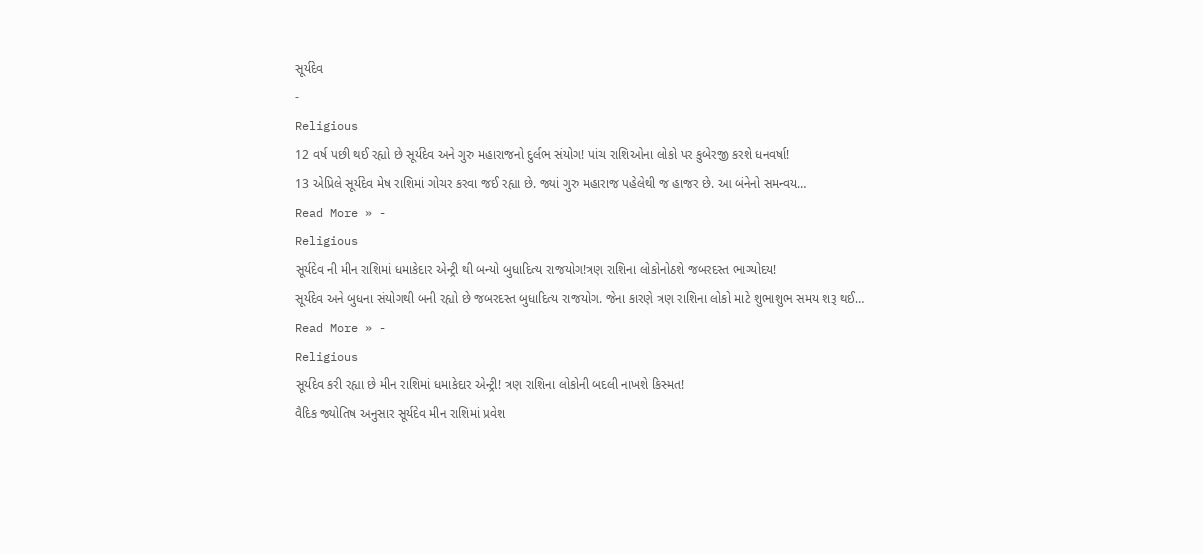સૂર્યદેવ
-
Religious
12 વર્ષ પછી થઈ રહ્યો છે સૂર્યદેવ અને ગુરુ મહારાજનો દુર્લભ સંયોગ! પાંચ રાશિઓના લોકો પર કુબેરજી કરશે ધનવર્ષા!
13 એપ્રિલે સૂર્યદેવ મેષ રાશિમાં ગોચર કરવા જઈ રહ્યા છે. જ્યાં ગુરુ મહારાજ પહેલેથી જ હાજર છે. આ બંનેનો સમન્વય…
Read More » -
Religious
સૂર્યદેવ ની મીન રાશિમાં ધમાકેદાર એન્ટ્રી થી બન્યો બુધાદિત્ય રાજયોગ!ત્રણ રાશિના લોકોનોઠશે જબરદસ્ત ભાગ્યોદય!
સૂર્યદેવ અને બુધના સંયોગથી બની રહ્યો છે જબરદસ્ત બુધાદિત્ય રાજયોગ. જેના કારણે ત્રણ રાશિના લોકો માટે શુભાશુભ સમય શરૂ થઈ…
Read More » -
Religious
સૂર્યદેવ કરી રહ્યા છે મીન રાશિમાં ધમાકેદાર એન્ટ્રી! ત્રણ રાશિના લોકોની બદલી નાખશે કિસ્મત!
વૈદિક જ્યોતિષ અનુસાર સૂર્યદેવ મીન રાશિમાં પ્રવેશ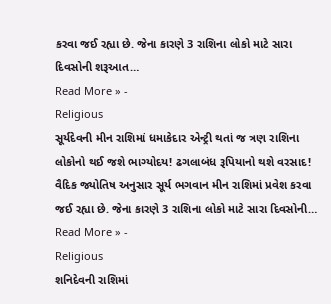કરવા જઈ રહ્યા છે. જેના કારણે 3 રાશિના લોકો માટે સારા દિવસોની શરૂઆત…
Read More » -
Religious
સૂર્યદેવની મીન રાશિમાં ધમાકેદાર એન્ટ્રી થતાં જ ત્રણ રાશિના લોકોનો થઈ જશે ભાગ્યોદય! ઢગલાબંધ રૂપિયાનો થશે વરસાદ!
વૈદિક જ્યોતિષ અનુસાર સૂર્ય ભગવાન મીન રાશિમાં પ્રવેશ કરવા જઈ રહ્યા છે. જેના કારણે 3 રાશિના લોકો માટે સારા દિવસોની…
Read More » -
Religious
શનિદેવની રાશિમાં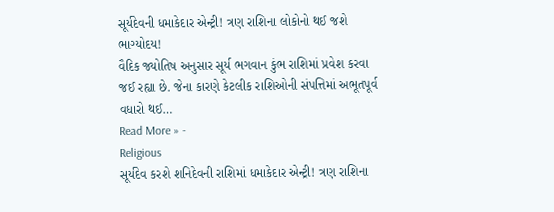સૂર્યદેવની ધમાકેદાર એન્ટ્રી! ત્રણ રાશિના લોકોનો થઈ જશે ભાગ્યોદય!
વૈદિક જ્યોતિષ અનુસાર સૂર્ય ભગવાન કુંભ રાશિમાં પ્રવેશ કરવા જઈ રહ્યા છે. જેના કારણે કેટલીક રાશિઓની સંપત્તિમાં અભૂતપૂર્વ વધારો થઈ…
Read More » -
Religious
સૂર્યદેવ કરશે શનિદેવની રાશિમાં ધમાકેદાર એન્ટ્રી! ત્રણ રાશિના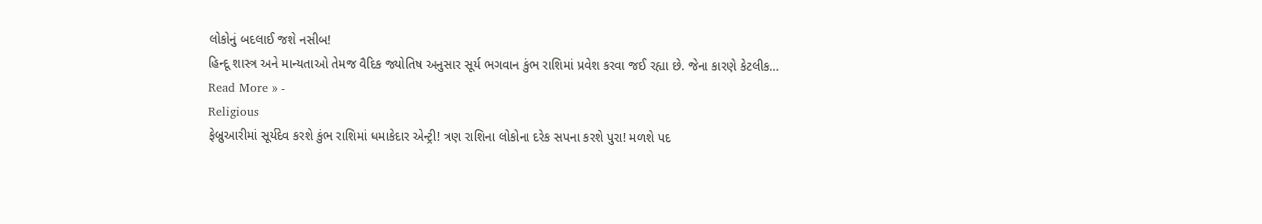લોકોનું બદલાઈ જશે નસીબ!
હિન્દૂ શાસ્ત્ર અને માન્યતાઓ તેમજ વૈદિક જ્યોતિષ અનુસાર સૂર્ય ભગવાન કુંભ રાશિમાં પ્રવેશ કરવા જઈ રહ્યા છે. જેના કારણે કેટલીક…
Read More » -
Religious
ફેબ્રુઆરીમાં સૂર્યદેવ કરશે કુંભ રાશિમાં ધમાકેદાર એન્ટ્રી! ત્રણ રાશિના લોકોના દરેક સપના કરશે પુરા! મળશે પદ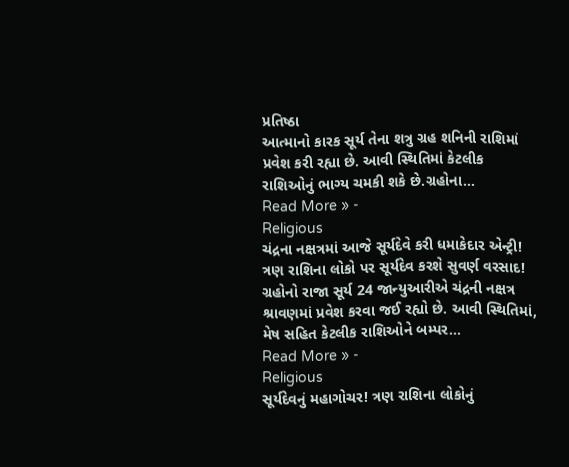પ્રતિષ્ઠા
આત્માનો કારક સૂર્ય તેના શત્રુ ગ્રહ શનિની રાશિમાં પ્રવેશ કરી રહ્યા છે. આવી સ્થિતિમાં કેટલીક રાશિઓનું ભાગ્ય ચમકી શકે છે.ગ્રહોના…
Read More » -
Religious
ચંદ્રના નક્ષત્રમાં આજે સૂર્યદેવે કરી ધમાકેદાર એન્ટ્રી! ત્રણ રાશિના લોકો પર સૂર્યદેવ કરશે સુવર્ણ વરસાદ!
ગ્રહોનો રાજા સૂર્ય 24 જાન્યુઆરીએ ચંદ્રની નક્ષત્ર શ્રાવણમાં પ્રવેશ કરવા જઈ રહ્યો છે. આવી સ્થિતિમાં, મેષ સહિત કેટલીક રાશિઓને બમ્પર…
Read More » -
Religious
સૂર્યદેવનું મહાગોચર! ત્રણ રાશિના લોકોનું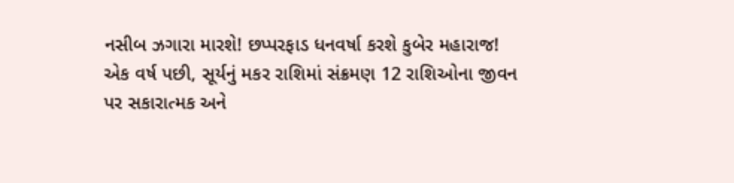નસીબ ઝગારા મારશે! છપ્પરફાડ ધનવર્ષા કરશે કુબેર મહારાજ!
એક વર્ષ પછી, સૂર્યનું મકર રાશિમાં સંક્રમણ 12 રાશિઓના જીવન પર સકારાત્મક અને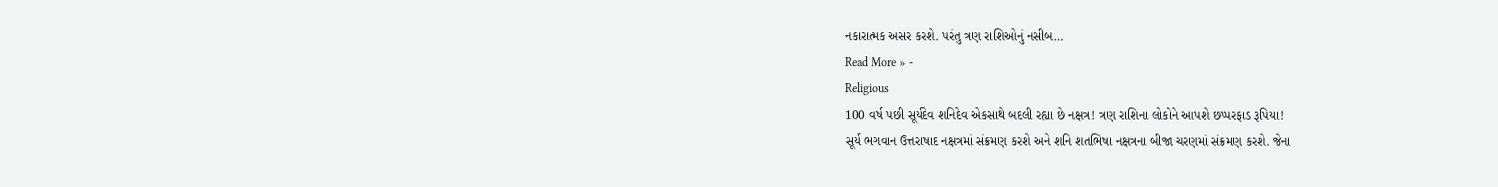નકારાત્મક અસર કરશે. પરંતુ ત્રણ રાશિઓનું નસીબ…
Read More » -
Religious
100 વર્ષ પછી સૂર્યદેવ શનિદેવ એકસાથે બદલી રહ્યા છે નક્ષત્ર! ત્રણ રાશિના લોકોને આપશે છપ્પરફાડ રૂપિયા!
સૂર્ય ભગવાન ઉત્તરાષાદ નક્ષત્રમાં સંક્રમણ કરશે અને શનિ શતભિષા નક્ષત્રના બીજા ચરણમાં સંક્રમણ કરશે. જેના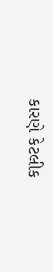કારણે કેટલીક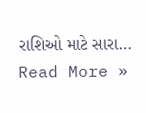રાશિઓ માટે સારા…
Read More »